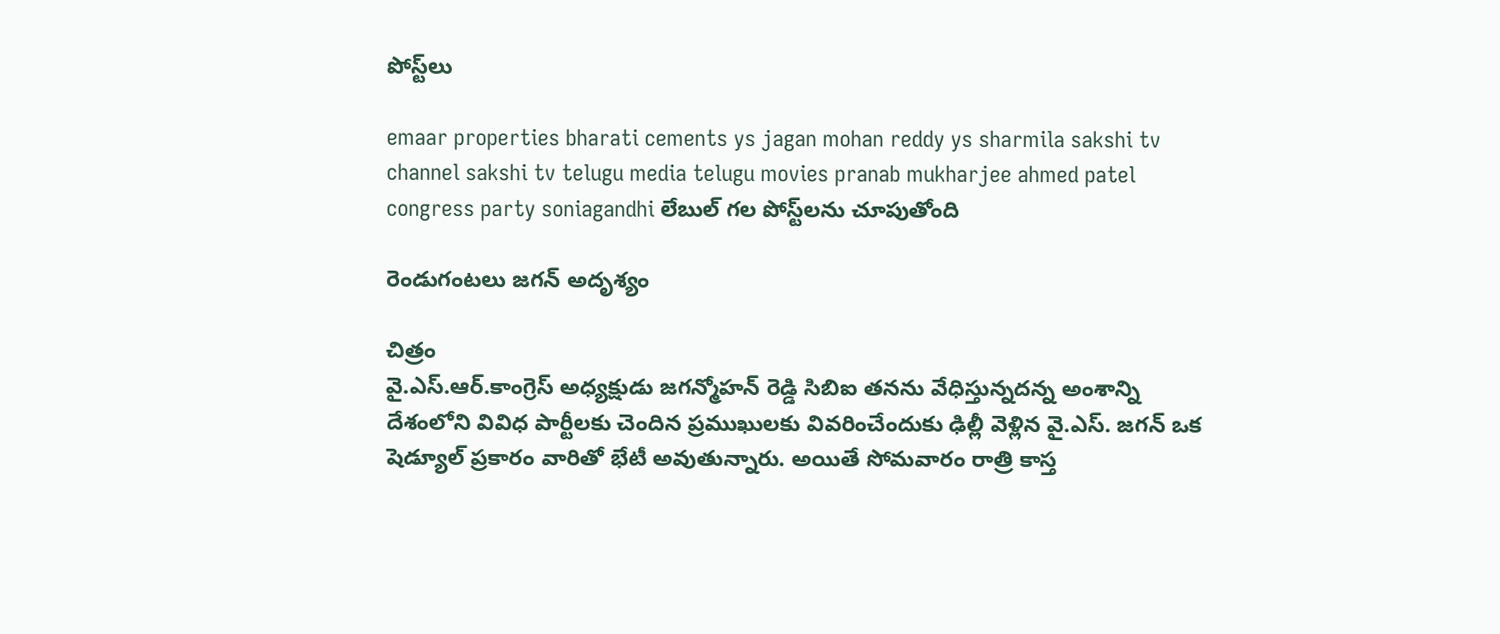పోస్ట్‌లు

emaar properties bharati cements ys jagan mohan reddy ys sharmila sakshi tv channel sakshi tv telugu media telugu movies pranab mukharjee ahmed patel congress party soniagandhi లేబుల్ గల పోస్ట్‌లను చూపుతోంది

రెండుగంట‌లు జ‌గ‌న్ అదృశ్యం

చిత్రం
వై.ఎస్.ఆర్.కాంగ్రెస్ అధ్యక్షుడు జగన్మోహన్ రెడ్డి సిబిఐ తనను వేధిస్తున్నదన్న అంశాన్ని దేశంలోని వివిధ పార్టీలకు చెందిన ప్రముఖులకు వివరించేందుకు ఢిల్లీ వెళ్లిన వై.ఎస్. జగన్ ఒక షెడ్యూల్ ప్రకారం వారితో భేటీ అవుతున్నారు. అయితే సోమవారం రాత్రి కాస్త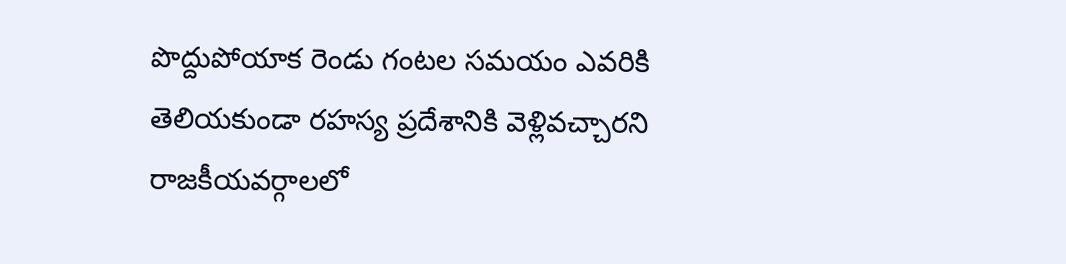పొద్దుపోయాక రెండు గంటల సమయం ఎవరికి తెలియకుండా రహస్య ప్రదేశానికి వెళ్లివచ్చారని రాజకీయవర్గాలలో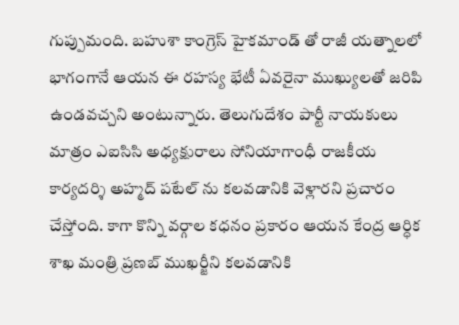గుప్పుమంది. బహుశా కాంగ్రెస్ హైకమాండ్ తో రాజీ యత్నాలలో భాగంగానే ఆయన ఈ రహస్య భేటీ ఏవరైనా ముఖ్యులతో జరిపి ఉండవచ్చని అంటున్నారు. తెలుగుదేశం పార్టీ నాయకులు మాత్రం ఎఐసిసి అధ్యక్షురాలు సోనియాగాంధీ రాజకీయ కార్యదర్శి అహ్మద్ పటేల్ ను కలవడానికి వెళ్లారని ప్రచారం చేస్తోంది. కాగా కొన్ని వర్గాల కధనం ప్రకారం ఆయన కేంద్ర ఆర్ధిక శాఖ మంత్రి ప్రణబ్ ముఖర్జీని కలవడానికి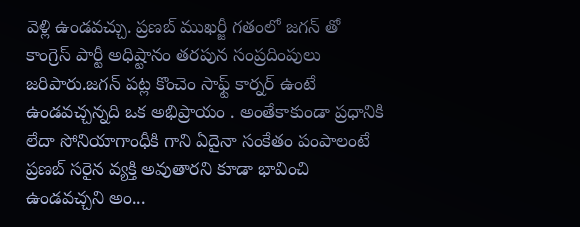వెళ్లి ఉండవచ్చు. ప్రణబ్ ముఖర్జీ గతంలో జగన్ తో కాంగ్రెస్ పార్టీ అధిష్టానం తరపున సంప్రదింపులు జరిపారు.జగన్ పట్ల కొంచెం సాఫ్ట్ కార్నర్ ఉంటే ఉండవచ్చన్నది ఒక అభిప్రాయం . అంతేకాకుండా ప్రధానికి లేదా సోనియాగాంధీకి గాని ఏదైనా సంకేతం పంపాలంటే ప్రణబ్ సరైన వ్యక్తి అవుతారని కూడా భావించి ఉండవచ్చని అం...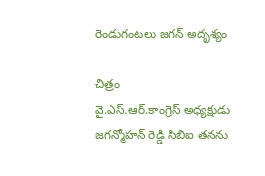రెండుగంట‌లు జ‌గ‌న్ అదృశ్యం

చిత్రం
వై.ఎస్.ఆర్.కాంగ్రెస్ అధ్యక్షుడు జగన్మోహన్ రెడ్డి సిబిఐ తనను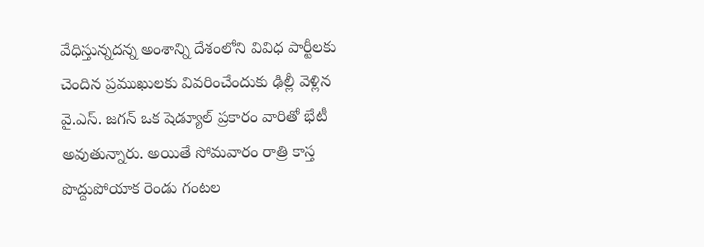వేధిస్తున్నదన్న అంశాన్ని దేశంలోని వివిధ పార్టీలకు చెందిన ప్రముఖులకు వివరించేందుకు ఢిల్లీ వెళ్లిన వై.ఎస్. జగన్ ఒక షెడ్యూల్ ప్రకారం వారితో భేటీ అవుతున్నారు. అయితే సోమవారం రాత్రి కాస్త పొద్దుపోయాక రెండు గంటల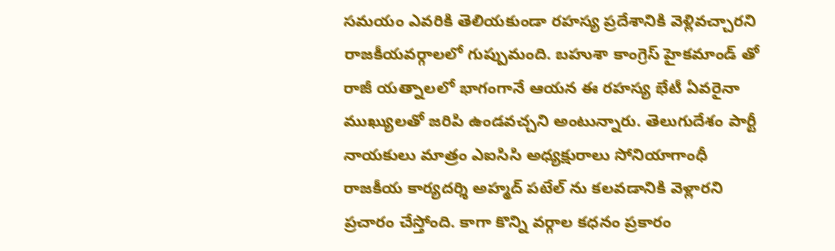సమయం ఎవరికి తెలియకుండా రహస్య ప్రదేశానికి వెళ్లివచ్చారని రాజకీయవర్గాలలో గుప్పుమంది. బహుశా కాంగ్రెస్ హైకమాండ్ తో రాజీ యత్నాలలో భాగంగానే ఆయన ఈ రహస్య భేటీ ఏవరైనా ముఖ్యులతో జరిపి ఉండవచ్చని అంటున్నారు. తెలుగుదేశం పార్టీ నాయకులు మాత్రం ఎఐసిసి అధ్యక్షురాలు సోనియాగాంధీ రాజకీయ కార్యదర్శి అహ్మద్ పటేల్ ను కలవడానికి వెళ్లారని ప్రచారం చేస్తోంది. కాగా కొన్ని వర్గాల కధనం ప్రకారం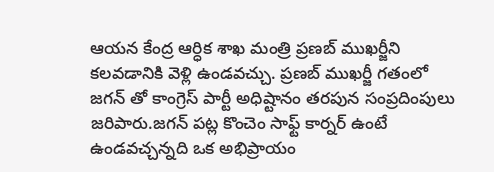ఆయన కేంద్ర ఆర్ధిక శాఖ మంత్రి ప్రణబ్ ముఖర్జీని కలవడానికి వెళ్లి ఉండవచ్చు. ప్రణబ్ ముఖర్జీ గతంలో జగన్ తో కాంగ్రెస్ పార్టీ అధిష్టానం తరపున సంప్రదింపులు జరిపారు.జగన్ పట్ల కొంచెం సాఫ్ట్ కార్నర్ ఉంటే ఉండవచ్చన్నది ఒక అభిప్రాయం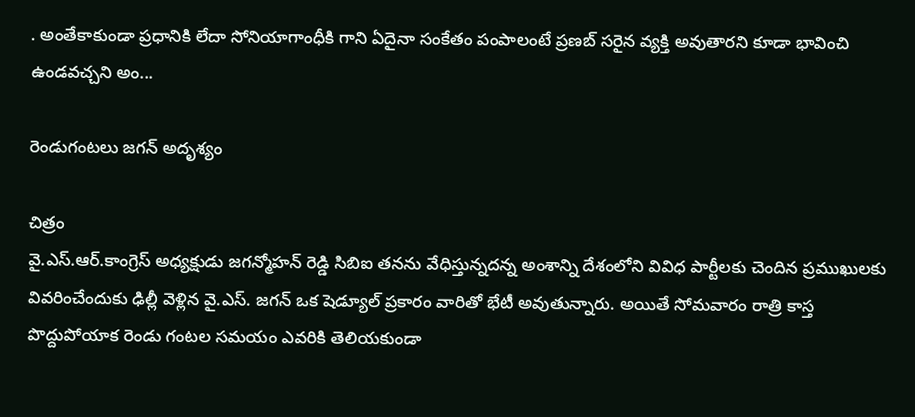. అంతేకాకుండా ప్రధానికి లేదా సోనియాగాంధీకి గాని ఏదైనా సంకేతం పంపాలంటే ప్రణబ్ సరైన వ్యక్తి అవుతారని కూడా భావించి ఉండవచ్చని అం...

రెండుగంట‌లు జ‌గ‌న్ అదృశ్యం

చిత్రం
వై.ఎస్.ఆర్.కాంగ్రెస్ అధ్యక్షుడు జగన్మోహన్ రెడ్డి సిబిఐ తనను వేధిస్తున్నదన్న అంశాన్ని దేశంలోని వివిధ పార్టీలకు చెందిన ప్రముఖులకు వివరించేందుకు ఢిల్లీ వెళ్లిన వై.ఎస్. జగన్ ఒక షెడ్యూల్ ప్రకారం వారితో భేటీ అవుతున్నారు. అయితే సోమవారం రాత్రి కాస్త పొద్దుపోయాక రెండు గంటల సమయం ఎవరికి తెలియకుండా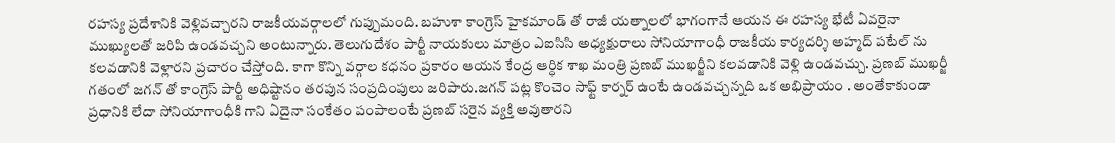రహస్య ప్రదేశానికి వెళ్లివచ్చారని రాజకీయవర్గాలలో గుప్పుమంది. బహుశా కాంగ్రెస్ హైకమాండ్ తో రాజీ యత్నాలలో భాగంగానే ఆయన ఈ రహస్య భేటీ ఏవరైనా ముఖ్యులతో జరిపి ఉండవచ్చని అంటున్నారు. తెలుగుదేశం పార్టీ నాయకులు మాత్రం ఎఐసిసి అధ్యక్షురాలు సోనియాగాంధీ రాజకీయ కార్యదర్శి అహ్మద్ పటేల్ ను కలవడానికి వెళ్లారని ప్రచారం చేస్తోంది. కాగా కొన్ని వర్గాల కధనం ప్రకారం ఆయన కేంద్ర ఆర్ధిక శాఖ మంత్రి ప్రణబ్ ముఖర్జీని కలవడానికి వెళ్లి ఉండవచ్చు. ప్రణబ్ ముఖర్జీ గతంలో జగన్ తో కాంగ్రెస్ పార్టీ అధిష్టానం తరపున సంప్రదింపులు జరిపారు.జగన్ పట్ల కొంచెం సాఫ్ట్ కార్నర్ ఉంటే ఉండవచ్చన్నది ఒక అభిప్రాయం . అంతేకాకుండా ప్రధానికి లేదా సోనియాగాంధీకి గాని ఏదైనా సంకేతం పంపాలంటే ప్రణబ్ సరైన వ్యక్తి అవుతారని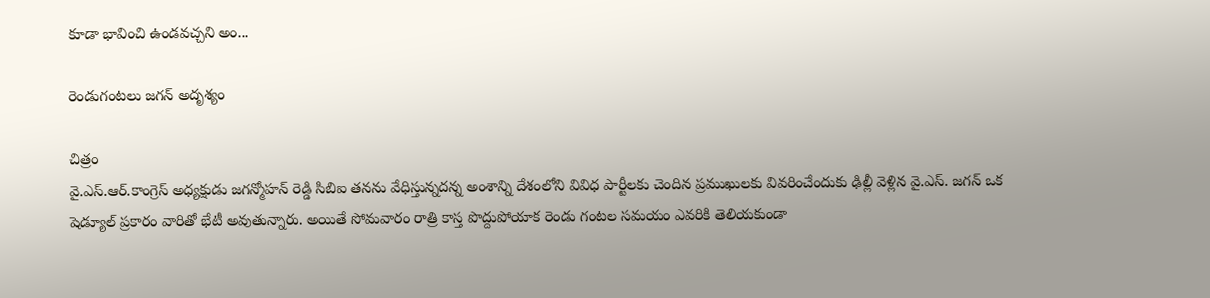కూడా భావించి ఉండవచ్చని అం...

రెండుగంట‌లు జ‌గ‌న్ అదృశ్యం

చిత్రం
వై.ఎస్.ఆర్.కాంగ్రెస్ అధ్యక్షుడు జగన్మోహన్ రెడ్డి సిబిఐ తనను వేధిస్తున్నదన్న అంశాన్ని దేశంలోని వివిధ పార్టీలకు చెందిన ప్రముఖులకు వివరించేందుకు ఢిల్లీ వెళ్లిన వై.ఎస్. జగన్ ఒక షెడ్యూల్ ప్రకారం వారితో భేటీ అవుతున్నారు. అయితే సోమవారం రాత్రి కాస్త పొద్దుపోయాక రెండు గంటల సమయం ఎవరికి తెలియకుండా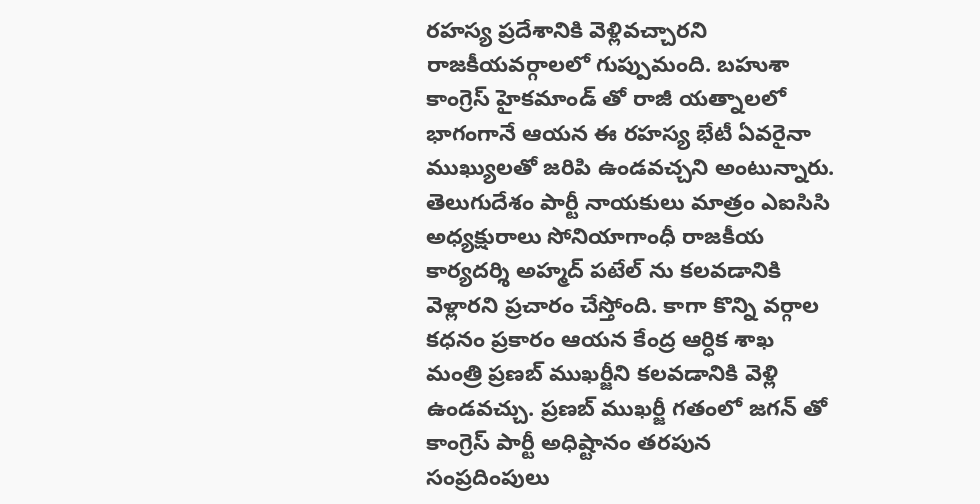రహస్య ప్రదేశానికి వెళ్లివచ్చారని రాజకీయవర్గాలలో గుప్పుమంది. బహుశా కాంగ్రెస్ హైకమాండ్ తో రాజీ యత్నాలలో భాగంగానే ఆయన ఈ రహస్య భేటీ ఏవరైనా ముఖ్యులతో జరిపి ఉండవచ్చని అంటున్నారు. తెలుగుదేశం పార్టీ నాయకులు మాత్రం ఎఐసిసి అధ్యక్షురాలు సోనియాగాంధీ రాజకీయ కార్యదర్శి అహ్మద్ పటేల్ ను కలవడానికి వెళ్లారని ప్రచారం చేస్తోంది. కాగా కొన్ని వర్గాల కధనం ప్రకారం ఆయన కేంద్ర ఆర్ధిక శాఖ మంత్రి ప్రణబ్ ముఖర్జీని కలవడానికి వెళ్లి ఉండవచ్చు. ప్రణబ్ ముఖర్జీ గతంలో జగన్ తో కాంగ్రెస్ పార్టీ అధిష్టానం తరపున సంప్రదింపులు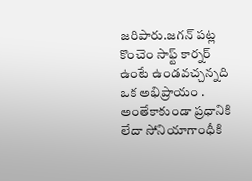జరిపారు.జగన్ పట్ల కొంచెం సాఫ్ట్ కార్నర్ ఉంటే ఉండవచ్చన్నది ఒక అభిప్రాయం . అంతేకాకుండా ప్రధానికి లేదా సోనియాగాంధీకి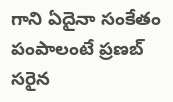గాని ఏదైనా సంకేతం పంపాలంటే ప్రణబ్ సరైన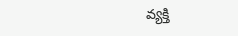వ్యక్తి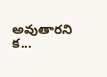అవుతారని క...